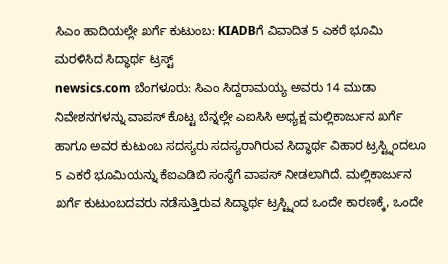ಸಿಎಂ ಹಾದಿಯಲ್ಲೇ ಖರ್ಗೆ ಕುಟುಂಬ: KIADBಗೆ ವಿವಾದಿತ 5 ಎಕರೆ ಭೂಮಿ ಮರಳಿಸಿದ ಸಿದ್ಧಾರ್ಥ ಟ್ರಸ್ಟ್
newsics.com ಬೆಂಗಳೂರು: ಸಿಎಂ ಸಿದ್ದರಾಮಯ್ಯ ಅವರು 14 ಮುಡಾ ನಿವೇಶನಗಳನ್ನು ವಾಪಸ್ ಕೊಟ್ಟ ಬೆನ್ನಲ್ಲೇ ಎಐಸಿಸಿ ಅಧ್ಯಕ್ಷ ಮಲ್ಲಿಕಾರ್ಜುನ ಖರ್ಗೆ ಹಾಗೂ ಅವರ ಕುಟುಂಬ ಸದಸ್ಯರು ಸದಸ್ಯರಾಗಿರುವ ಸಿದ್ಧಾರ್ಥ ವಿಹಾರ ಟ್ರಸ್ಟ್ನಿಂದಲೂ 5 ಎಕರೆ ಭೂಮಿಯನ್ನು ಕೆಐಎಡಿಬಿ ಸಂಸ್ಥೆಗೆ ವಾಪಸ್ ನೀಡಲಾಗಿದೆ. ಮಲ್ಲಿಕಾರ್ಜುನ ಖರ್ಗೆ ಕುಟುಂಬದವರು ನಡೆಸುತ್ತಿರುವ ಸಿದ್ಧಾರ್ಥ ಟ್ರಸ್ಟ್ನಿಂದ ಒಂದೇ ಕಾರಣಕ್ಕೆ, ಒಂದೇ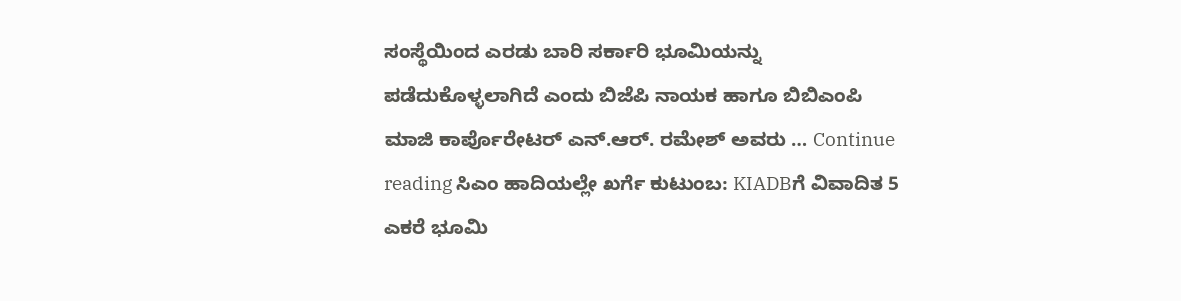ಸಂಸ್ಥೆಯಿಂದ ಎರಡು ಬಾರಿ ಸರ್ಕಾರಿ ಭೂಮಿಯನ್ನು ಪಡೆದುಕೊಳ್ಳಲಾಗಿದೆ ಎಂದು ಬಿಜೆಪಿ ನಾಯಕ ಹಾಗೂ ಬಿಬಿಎಂಪಿ ಮಾಜಿ ಕಾರ್ಪೊರೇಟರ್ ಎನ್.ಆರ್. ರಮೇಶ್ ಅವರು … Continue reading ಸಿಎಂ ಹಾದಿಯಲ್ಲೇ ಖರ್ಗೆ ಕುಟುಂಬ: KIADBಗೆ ವಿವಾದಿತ 5 ಎಕರೆ ಭೂಮಿ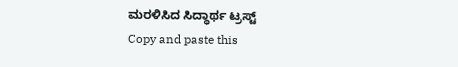ಮರಳಿಸಿದ ಸಿದ್ಧಾರ್ಥ ಟ್ರಸ್ಟ್
Copy and paste this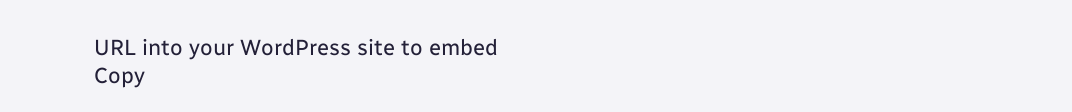URL into your WordPress site to embed
Copy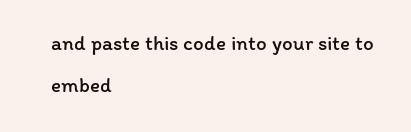and paste this code into your site to embed